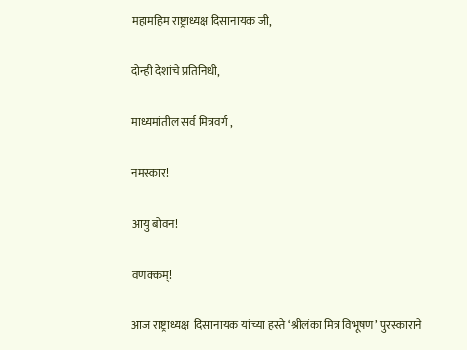महामहिम राष्ट्राध्यक्ष दिसानायक जी,

दोन्ही देशांचे प्रतिनिधी,

माध्यमांतील सर्व मित्रवर्ग ,

नमस्कार!

आयु बोवन!

वणक्कम्!

आज राष्ट्राध्यक्ष  दिसानायक यांच्या हस्ते ‘श्रीलंका मित्र विभूषण’ पुरस्काराने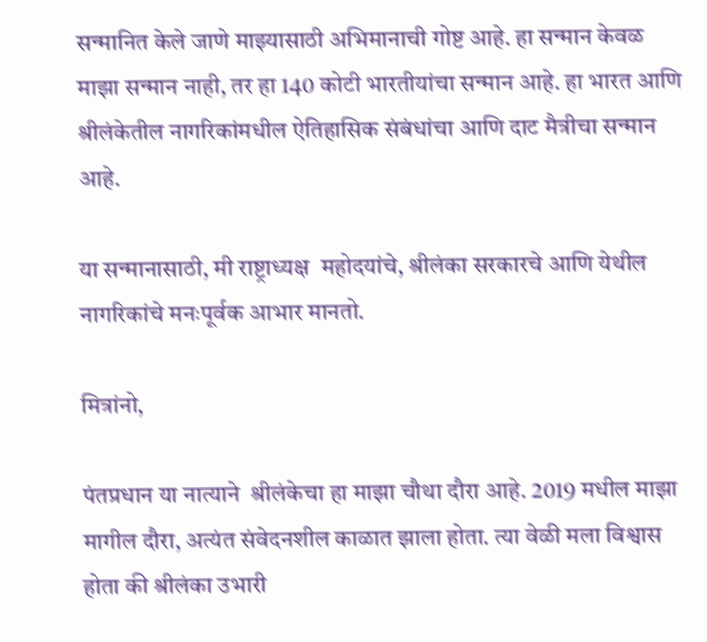सन्मानित केले जाणे माझ्यासाठी अभिमानाची गोष्ट आहे. हा सन्मान केवळ माझा सन्मान नाही, तर हा 140 कोटी भारतीयांचा सन्मान आहे. हा भारत आणि श्रीलंकेतील नागरिकांमधील ऐतिहासिक संबंधांचा आणि दाट मैत्रीचा सन्मान आहे.

या सन्मानासाठी, मी राष्ट्राध्यक्ष  महोदयांचे, श्रीलंका सरकारचे आणि येथील नागरिकांचे मनःपूर्वक आभार मानतो.

मित्रांनो,

पंतप्रधान या नात्याने  श्रीलंकेचा हा माझा चौथा दौरा आहे. 2019 मधील माझा मागील दौरा, अत्यंत संवेदनशील काळात झाला होता. त्या वेळी मला विश्वास होता की श्रीलंका उभारी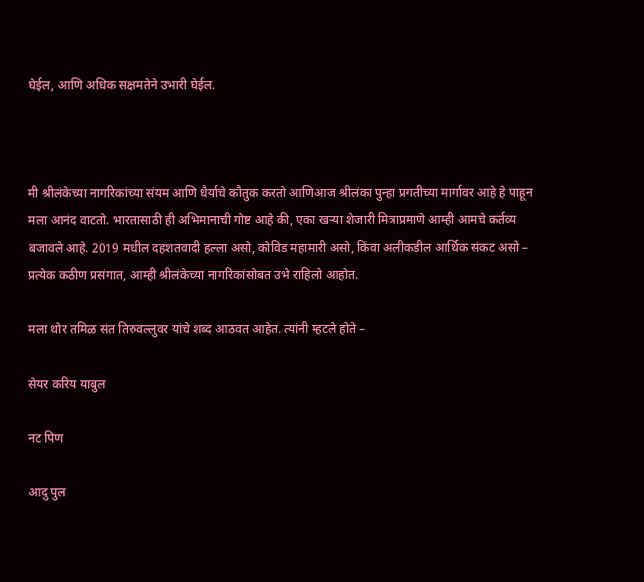घेईल, आणि अधिक सक्षमतेने उभारी घेईल.



मी श्रीलंकेच्या नागरिकांच्या संयम आणि धैर्याचे कौतुक करतो आणिआज श्रीलंका पुन्हा प्रगतीच्या मार्गावर आहे हे पाहून मला आनंद वाटतो. भारतासाठी ही अभिमानाची गोष्ट आहे की, एका खऱ्या शेजारी मित्राप्रमाणे आम्ही आमचे कर्तव्य बजावले आहे. 2019 मधील दहशतवादी हल्ला असो, कोविड महामारी असो, किंवा अलीकडील आर्थिक संकट असो – प्रत्येक कठीण प्रसंगात, आम्ही श्रीलंकेच्या नागरिकांसोबत उभे राहिलो आहोत.

मला थोर तमिळ संत तिरुवल्लुवर यांचे शब्द आठवत आहेत. त्यांनी म्हटले होते –

सेयर करिय याबुल

नट पिण

आदु पुल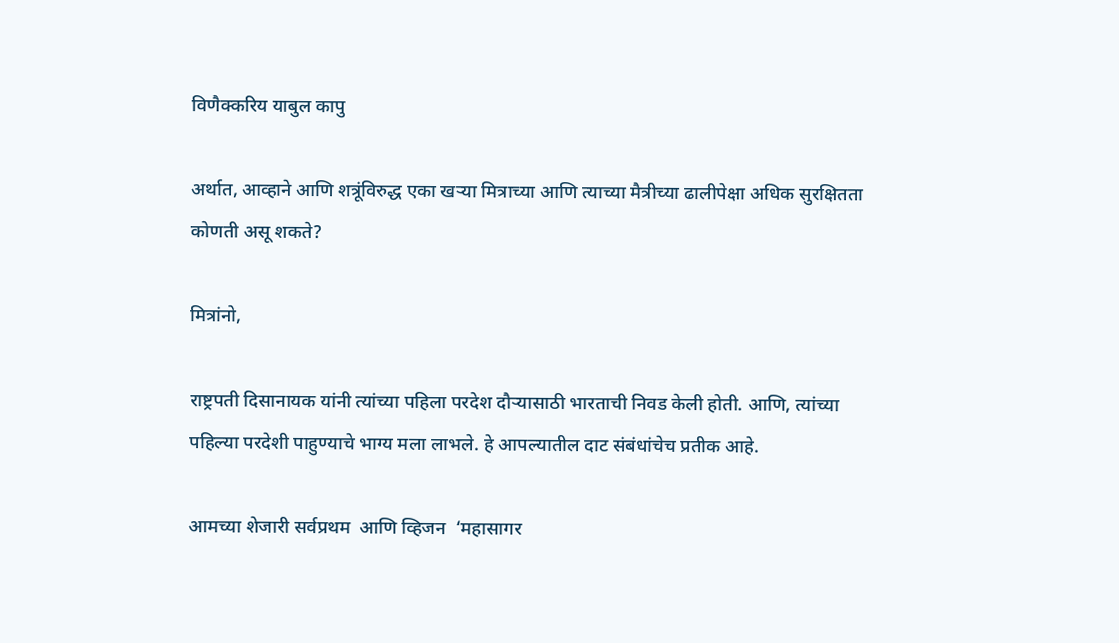विणैक्करिय याबुल कापु

अर्थात, आव्हाने आणि शत्रूंविरुद्ध एका खऱ्या मित्राच्या आणि त्याच्या मैत्रीच्या ढालीपेक्षा अधिक सुरक्षितता कोणती असू शकते?

मित्रांनो,

राष्ट्रपती दिसानायक यांनी त्यांच्या पहिला परदेश दौऱ्यासाठी भारताची निवड केली होती. आणि, त्यांच्या पहिल्या परदेशी पाहुण्याचे भाग्य मला लाभले. हे आपल्यातील दाट संबंधांचेच प्रतीक आहे.

आमच्या शेजारी सर्वप्रथम  आणि व्हिजन  ‘महासागर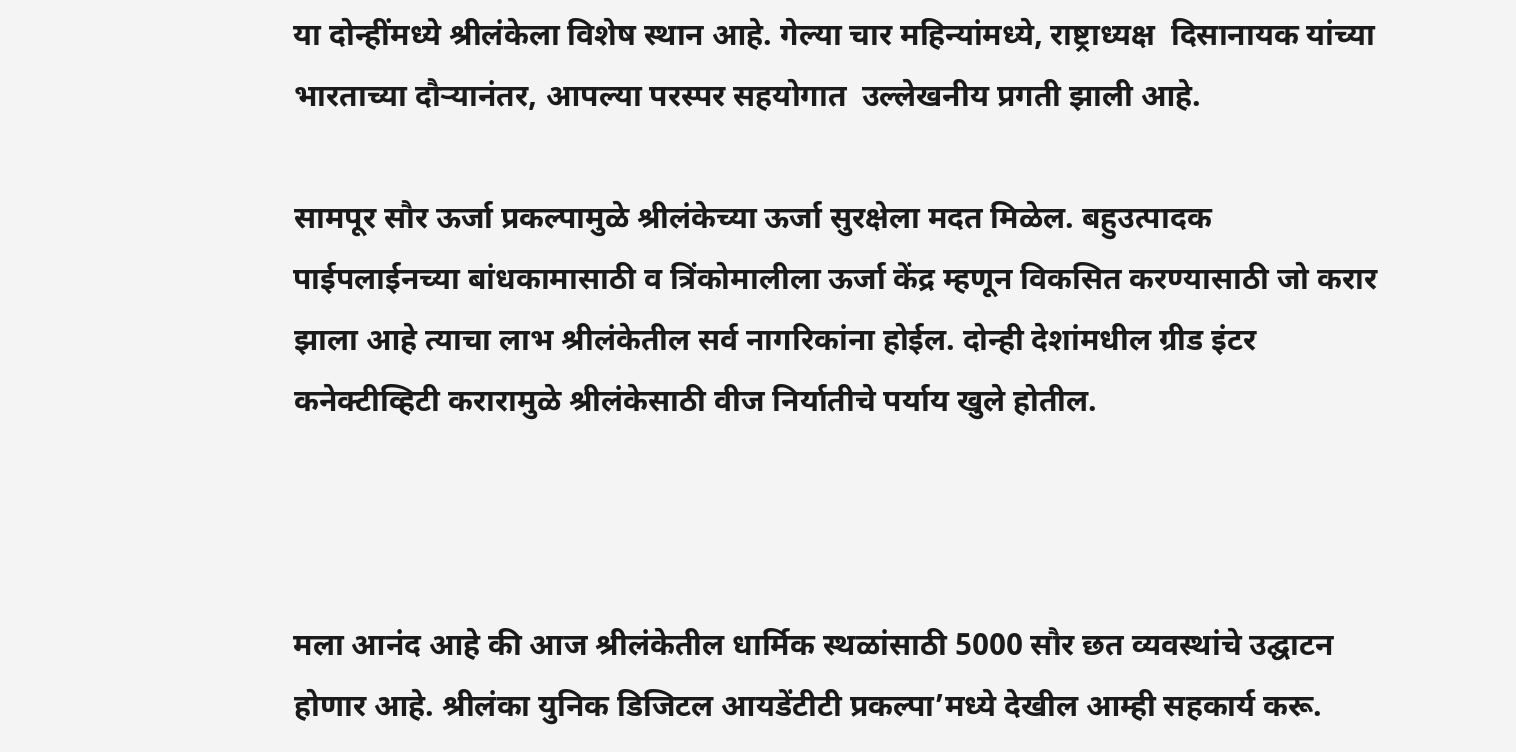या दोन्हींमध्ये श्रीलंकेला विशेष स्थान आहे. गेल्या चार महिन्यांमध्ये, राष्ट्राध्यक्ष  दिसानायक यांच्या भारताच्या दौऱ्यानंतर, आपल्या परस्पर सहयोगात  उल्लेखनीय प्रगती झाली आहे.

सामपूर सौर ऊर्जा प्रकल्पामुळे श्रीलंकेच्या ऊर्जा सुरक्षेला मदत मिळेल. बहुउत्पादक पाईपलाईनच्या बांधकामासाठी व त्रिंकोमालीला ऊर्जा केंद्र म्हणून विकसित करण्यासाठी जो करार झाला आहे त्याचा लाभ श्रीलंकेतील सर्व नागरिकांना होईल. दोन्ही देशांमधील ग्रीड इंटर कनेक्टीव्हिटी करारामुळे श्रीलंकेसाठी वीज निर्यातीचे पर्याय खुले होतील.



मला आनंद आहे की आज श्रीलंकेतील धार्मिक स्थळांसाठी 5000 सौर छत व्यवस्थांचे उद्घाटन होणार आहे. श्रीलंका युनिक डिजिटल आयडेंटीटी प्रकल्पा’मध्ये देखील आम्ही सहकार्य करू.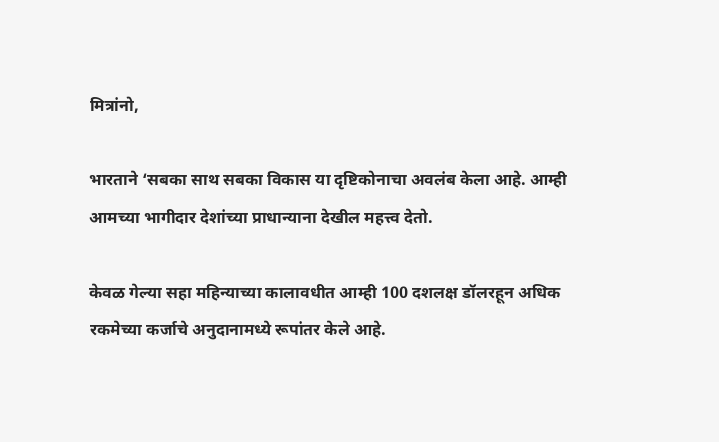मित्रांनो,

भारताने ‘सबका साथ सबका विकास या दृष्टिकोनाचा अवलंब केला आहे. आम्ही आमच्या भागीदार देशांच्या प्राधान्याना देखील महत्त्व देतो.

केवळ गेल्या सहा महिन्याच्या कालावधीत आम्ही 100 दशलक्ष डॉलरहून अधिक रकमेच्या कर्जाचे अनुदानामध्ये रूपांतर केले आहे.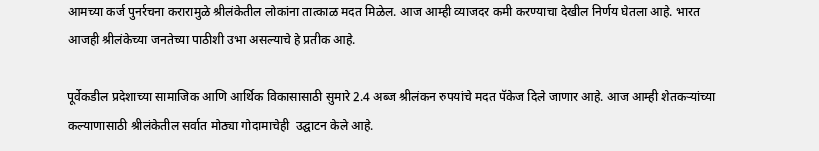आमच्या कर्ज पुनर्रचना करारामुळे श्रीलंकेतील लोकांना तात्काळ मदत मिळेल. आज आम्ही व्याजदर कमी करण्याचा देखील निर्णय घेतला आहे. भारत आजही श्रीलंकेच्या जनतेच्या पाठीशी उभा असल्याचे हे प्रतीक आहे.

पूर्वेकडील प्रदेशाच्या सामाजिक आणि आर्थिक विकासासाठी सुमारे 2.4 अब्ज श्रीलंकन रुपयांचे मदत पॅकेज दिले जाणार आहे. आज आम्ही शेतकऱ्यांच्या कल्याणासाठी श्रीलंकेतील सर्वात मोठ्या गोदामाचेही  उद्घाटन केले आहे.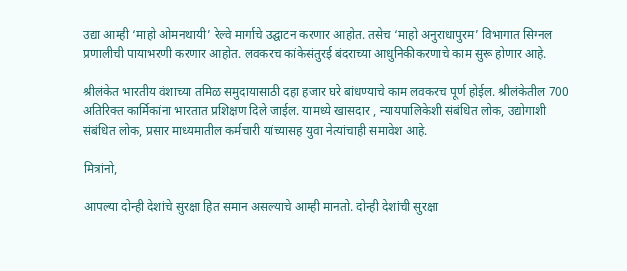उद्या आम्ही ‘माहो ओमनथायी’ रेल्वे मार्गाचे उद्घाटन करणार आहोत. तसेच ‘माहो अनुराधापुरम’ विभागात सिग्नल प्रणालीची पायाभरणी करणार आहोत. लवकरच कांकेसंतुरई बंदराच्या आधुनिकीकरणाचे काम सुरू होणार आहे.

श्रीलंकेत भारतीय वंशाच्या तमिळ समुदायासाठी दहा हजार घरे बांधण्याचे काम लवकरच पूर्ण होईल. श्रीलंकेतील 700 अतिरिक्त कार्मिकांना भारतात प्रशिक्षण दिले जाईल. यामध्ये खासदार , न्यायपालिकेशी संबंधित लोक, उद्योगाशी संबंधित लोक, प्रसार माध्यमातील कर्मचारी यांच्यासह युवा नेत्यांचाही समावेश आहे.

मित्रांनो,

आपल्या दोन्ही देशांचे सुरक्षा हित समान असल्याचे आम्ही मानतो. दोन्ही देशांची सुरक्षा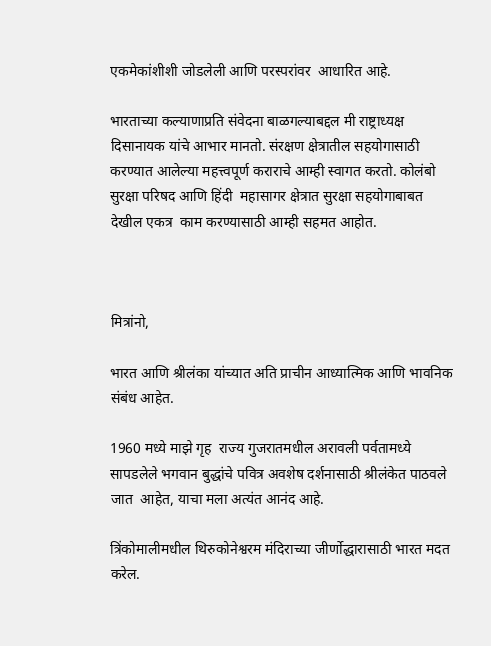एकमेकांशीशी जोडलेली आणि परस्परांवर  आधारित आहे.

भारताच्या कल्याणाप्रति संवेदना बाळगल्याबद्दल मी राष्ट्राध्यक्ष  दिसानायक यांचे आभार मानतो. संरक्षण क्षेत्रातील सहयोगासाठी करण्यात आलेल्या महत्त्वपूर्ण कराराचे आम्ही स्वागत करतो. कोलंबो सुरक्षा परिषद आणि हिंदी  महासागर क्षेत्रात सुरक्षा सहयोगाबाबत देखील एकत्र  काम करण्यासाठी आम्ही सहमत आहोत.



मित्रांनो,

भारत आणि श्रीलंका यांच्यात अति प्राचीन आध्यात्मिक आणि भावनिक संबंध आहेत.

1960 मध्ये माझे गृह  राज्य गुजरातमधील अरावली पर्वतामध्ये सापडलेले भगवान बुद्धांचे पवित्र अवशेष दर्शनासाठी श्रीलंकेत पाठवले जात  आहेत, याचा मला अत्यंत आनंद आहे.

त्रिंकोमालीमधील थिरुकोनेश्वरम मंदिराच्या जीर्णोद्धारासाठी भारत मदत करेल.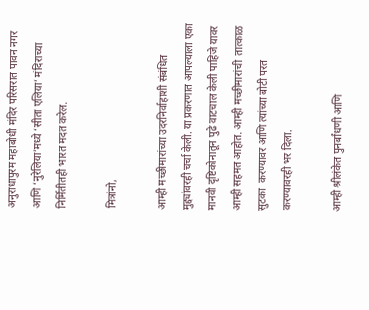अनुराधापुरम महाबोधी मंदिर परिसरात पावन नगर आणि ‘नुरेलिया’मध्ये ‘सीता एलिया’ मंदिराच्या निर्मितीतही भारत मदत करेल.

मित्रांनो,

आम्ही मच्छीमारांच्या उदरनिर्वाहाशी संबंधित मुद्द्यांवरही चर्चा केली. या प्रकरणात आपल्याला एका मानवी दृष्टिकोनातून पुढे वाटचाल केली पाहिजे यावर आम्ही सहमत आहोत. आम्ही मच्छीमारांची  तात्काळ सुटका  करण्यावर आणि त्यांच्या बोटी परत करण्यावरही भर दिला.

आम्ही श्रीलंकेत पुनर्बांधणी आणि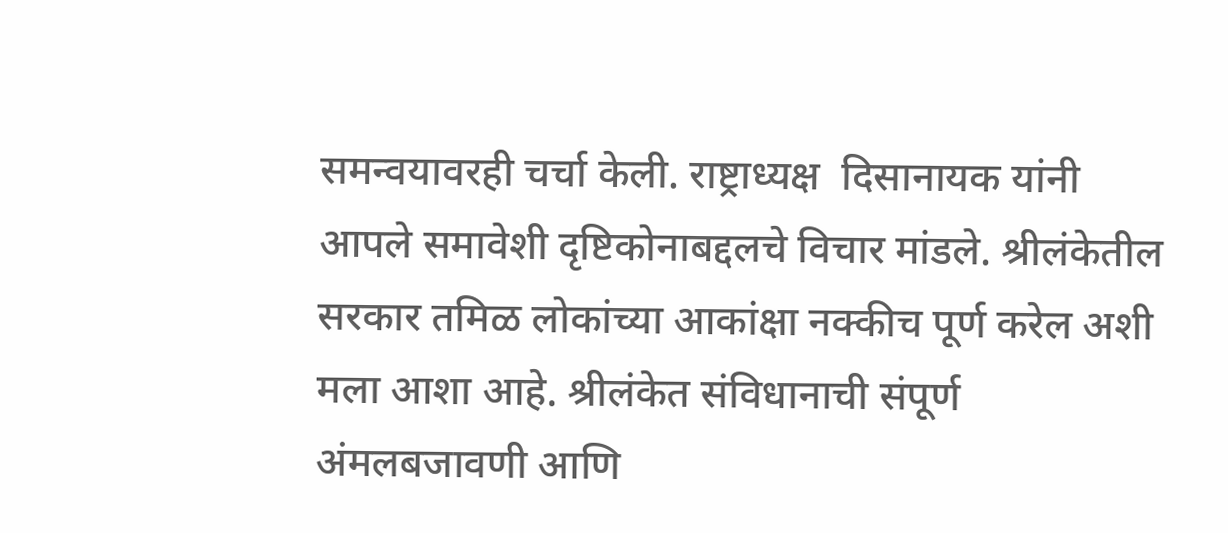समन्वयावरही चर्चा केली. राष्ट्राध्यक्ष  दिसानायक यांनी आपले समावेशी दृष्टिकोनाबद्दलचे विचार मांडले. श्रीलंकेतील सरकार तमिळ लोकांच्या आकांक्षा नक्कीच पूर्ण करेल अशी मला आशा आहे. श्रीलंकेत संविधानाची संपूर्ण अंमलबजावणी आणि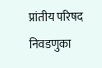प्रांतीय परिषद निवडणुका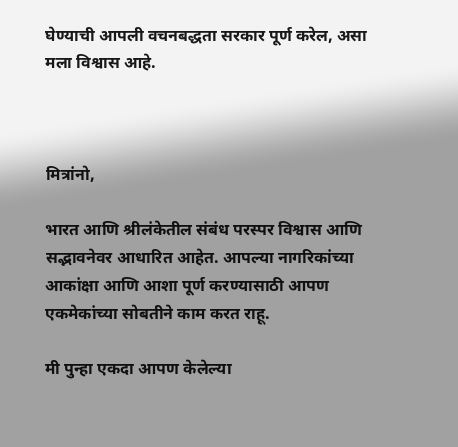घेण्याची आपली वचनबद्धता सरकार पूर्ण करेल, असा मला विश्वास आहे.



मित्रांनो,

भारत आणि श्रीलंकेतील संबंध परस्पर विश्वास आणि सद्भावनेवर आधारित आहेत. आपल्या नागरिकांच्या आकांक्षा आणि आशा पूर्ण करण्यासाठी आपण एकमेकांच्या सोबतीने काम करत राहू.

मी पुन्हा एकदा आपण केलेल्या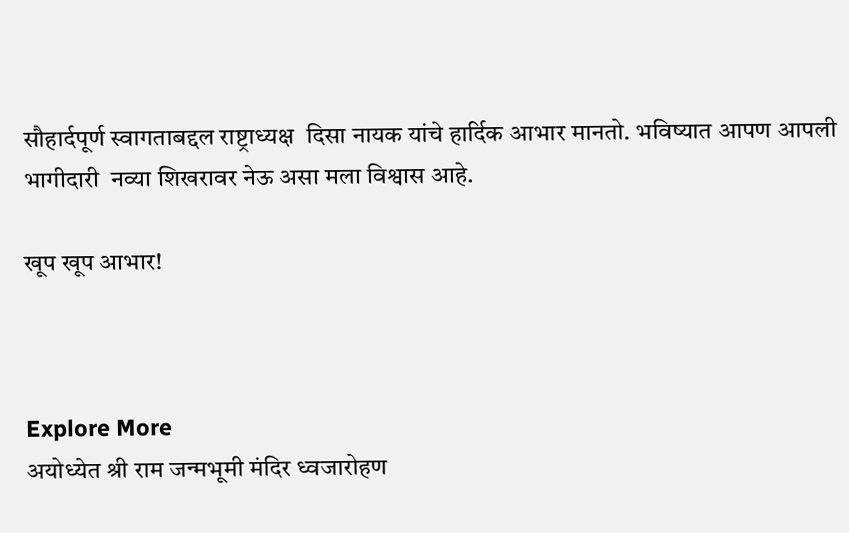सौहार्दपूर्ण स्वागताबद्दल राष्ट्राध्यक्ष  दिसा नायक यांचे हार्दिक आभार मानतो. भविष्यात आपण आपली भागीदारी  नव्या शिखरावर नेऊ असा मला विश्वास आहे.

खूप खूप आभार!



Explore More
अयोध्येत श्री राम जन्मभूमी मंदिर ध्वजारोहण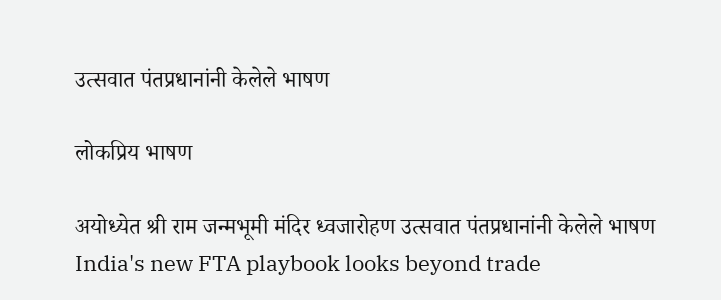उत्सवात पंतप्रधानांनी केलेले भाषण

लोकप्रिय भाषण

अयोध्येत श्री राम जन्मभूमी मंदिर ध्वजारोहण उत्सवात पंतप्रधानांनी केलेले भाषण
India's new FTA playbook looks beyond trade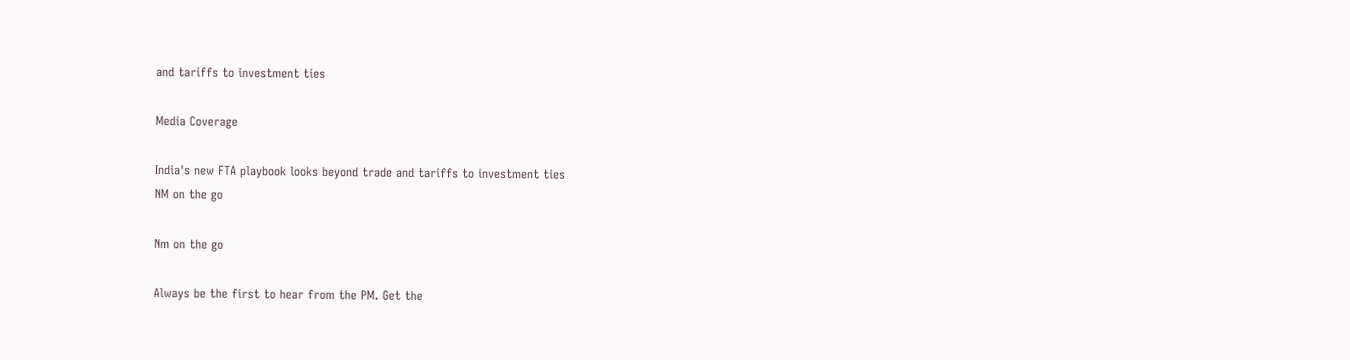and tariffs to investment ties

Media Coverage

India's new FTA playbook looks beyond trade and tariffs to investment ties
NM on the go

Nm on the go

Always be the first to hear from the PM. Get the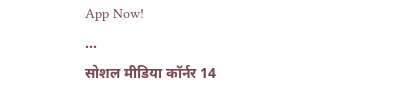App Now!
...
सोशल मीडिया कॉर्नर 14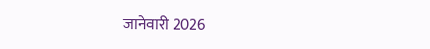जानेवारी 2026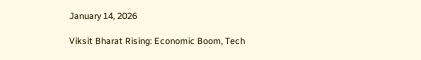January 14, 2026

Viksit Bharat Rising: Economic Boom, Tech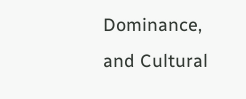Dominance, and Cultural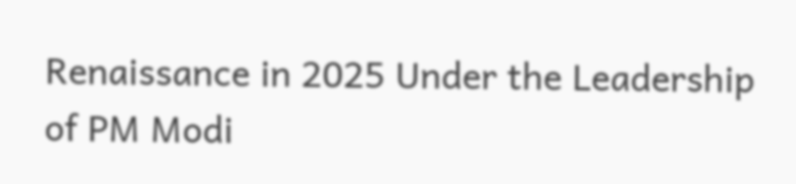Renaissance in 2025 Under the Leadership of PM Modi